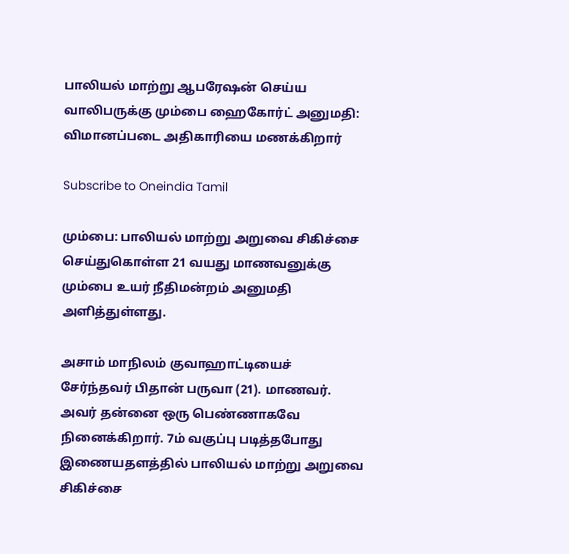பாலியல் மாற்று ஆபரேஷன் செய்ய வாலிபருக்கு மும்பை ஹைகோர்ட் அனுமதி: விமானப்படை அதிகாரியை மணக்கிறார்

Subscribe to Oneindia Tamil

மும்பை: பாலியல் மாற்று அறுவை சிகிச்சை செய்துகொள்ள 21 வயது மாணவனுக்கு மும்பை உயர் நீதிமன்றம் அனுமதி அளித்துள்ளது.

அசாம் மாநிலம் குவாஹாட்டியைச் சேர்ந்தவர் பிதான் பருவா (21). மாணவர். அவர் தன்னை ஒரு பெண்ணாகவே நினைக்கிறார். 7ம் வகுப்பு படித்தபோது இணையதளத்தில் பாலியல் மாற்று அறுவை சிகிச்சை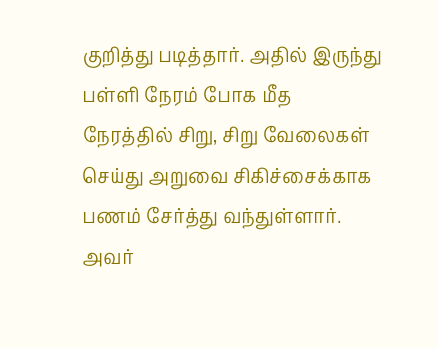குறித்து படித்தார். அதில் இருந்து பள்ளி நேரம் போக மீத நேரத்தில் சிறு, சிறு வேலைகள் செய்து அறுவை சிகிச்சைக்காக பணம் சேர்த்து வந்துள்ளார். அவர்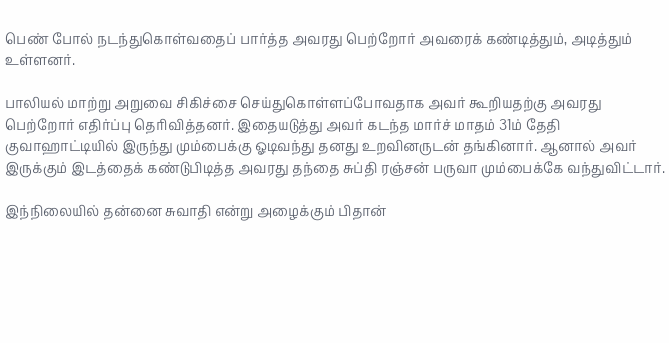பெண் போல் நடந்துகொள்வதைப் பார்த்த அவரது பெற்றோர் அவரைக் கண்டித்தும், அடித்தும் உள்ளனர்.

பாலியல் மாற்று அறுவை சிகிச்சை செய்துகொள்ளப்போவதாக அவர் கூறியதற்கு அவரது பெற்றோர் எதிர்ப்பு தெரிவித்தனர். இதையடுத்து அவர் கடந்த மார்ச் மாதம் 31ம் தேதி குவாஹாட்டியில் இருந்து மும்பைக்கு ஓடிவந்து தனது உறவினருடன் தங்கினார். ஆனால் அவர் இருக்கும் இடத்தைக் கண்டுபிடித்த அவரது தந்தை சுப்தி ரஞ்சன் பருவா மும்பைக்கே வந்துவிட்டார்.

இந்நிலையில் தன்னை சுவாதி என்று அழைக்கும் பிதான்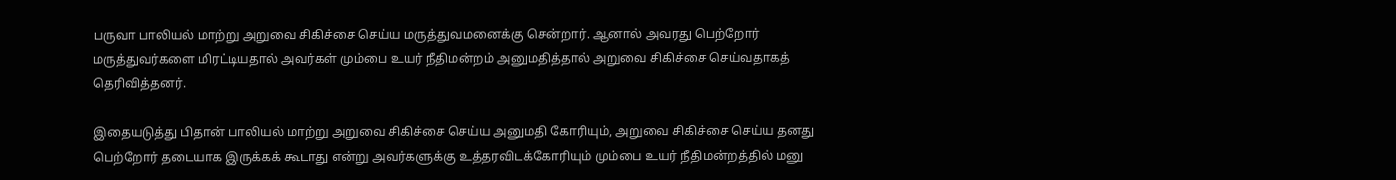பருவா பாலியல் மாற்று அறுவை சிகிச்சை செய்ய மருத்துவமனைக்கு சென்றார். ஆனால் அவரது பெற்றோர் மருத்துவர்களை மிரட்டியதால் அவர்கள் மும்பை உயர் நீதிமன்றம் அனுமதித்தால் அறுவை சிகிச்சை செய்வதாகத் தெரிவித்தனர்.

இதையடுத்து பிதான் பாலியல் மாற்று அறுவை சிகிச்சை செய்ய அனுமதி கோரியும், அறுவை சிகிச்சை செய்ய தனது பெற்றோர் தடையாக இருக்கக் கூடாது என்று அவர்களுக்கு உத்தரவிடக்கோரியும் மும்பை உயர் நீதிமன்றத்தில் மனு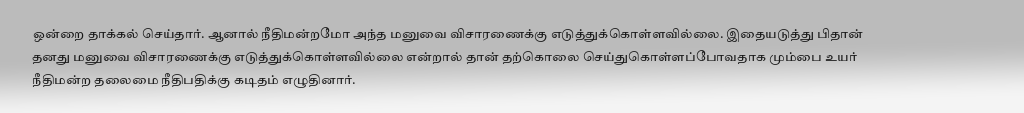ஒன்றை தாக்கல் செய்தார். ஆனால் நீதிமன்றமோ அந்த மனுவை விசாரணைக்கு எடுத்துக்கொள்ளவில்லை. இதையடுத்து பிதான் தனது மனுவை விசாரணைக்கு எடுத்துக்கொள்ளவில்லை என்றால் தான் தற்கொலை செய்துகொள்ளப்போவதாக மும்பை உயர் நீதிமன்ற தலைமை நீதிபதிக்கு கடிதம் எழுதினார்.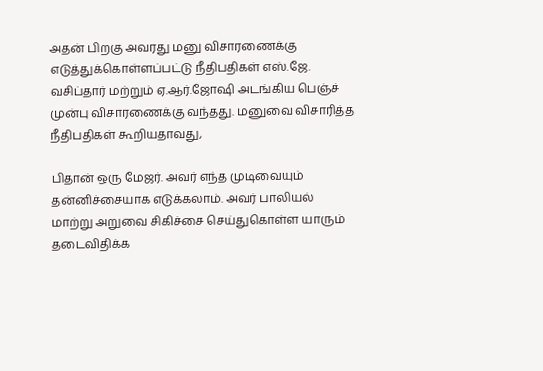அதன் பிறகு அவரது மனு விசாரணைக்கு எடுத்துக்கொள்ளப்பட்டு நீதிபதிகள் எஸ்.ஜே. வசிப்தார் மற்றும் ஏ.ஆர்.ஜோஷி அடங்கிய பெஞ்ச் முன்பு விசாரணைக்கு வந்தது. மனுவை விசாரித்த நீதிபதிகள் கூறியதாவது,

பிதான் ஒரு மேஜர். அவர் எந்த முடிவையும் தன்னிச்சையாக எடுக்கலாம். அவர் பாலியல் மாற்று அறுவை சிகிச்சை செய்துகொள்ள யாரும் தடைவிதிக்க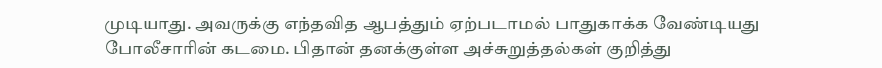முடியாது. அவருக்கு எந்தவித ஆபத்தும் ஏற்படாமல் பாதுகாக்க வேண்டியது போலீசாரின் கடமை. பிதான் தனக்குள்ள அச்சுறுத்தல்கள் குறித்து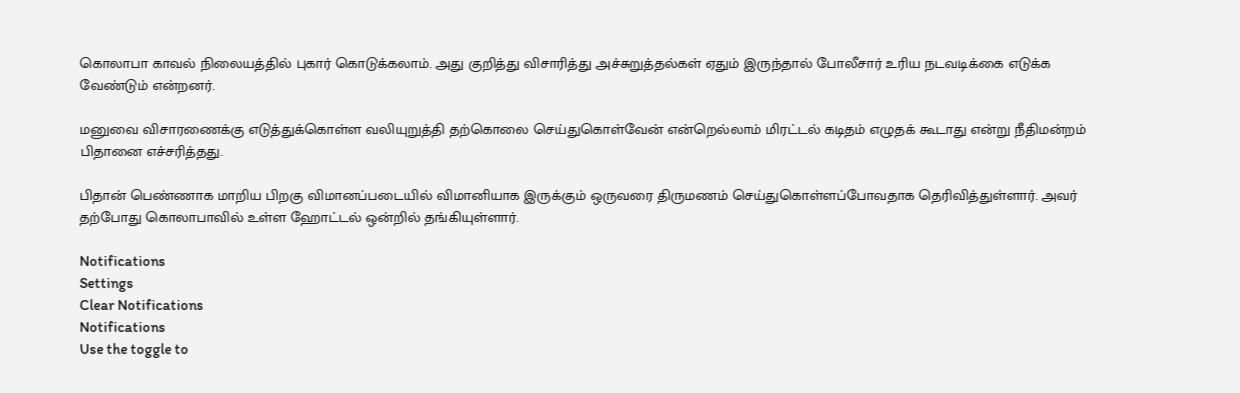கொலாபா காவல் நிலையத்தில் புகார் கொடுக்கலாம். அது குறித்து விசாரித்து அச்சுறுத்தல்கள் ஏதும் இருந்தால் போலீசார் உரிய நடவடிக்கை எடுக்க வேண்டும் என்றனர்.

மனுவை விசாரணைக்கு எடுத்துக்கொள்ள வலியுறுத்தி தற்கொலை செய்துகொள்வேன் என்றெல்லாம் மிரட்டல் கடிதம் எழுதக் கூடாது என்று நீதிமன்றம் பிதானை எச்சரித்தது.

பிதான் பெண்ணாக மாறிய பிறகு விமானப்படையில் விமானியாக இருக்கும் ஒருவரை திருமணம் செய்துகொள்ளப்போவதாக தெரிவித்துள்ளார். அவர் தற்போது கொலாபாவில் உள்ள ஹோட்டல் ஒன்றில் தங்கியுள்ளார்.

Notifications
Settings
Clear Notifications
Notifications
Use the toggle to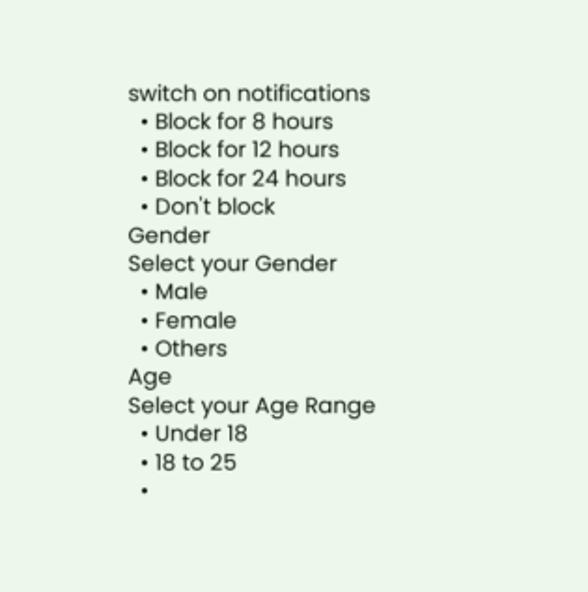switch on notifications
  • Block for 8 hours
  • Block for 12 hours
  • Block for 24 hours
  • Don't block
Gender
Select your Gender
  • Male
  • Female
  • Others
Age
Select your Age Range
  • Under 18
  • 18 to 25
  •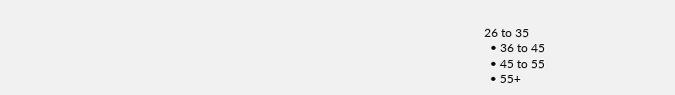26 to 35
  • 36 to 45
  • 45 to 55
  • 55+